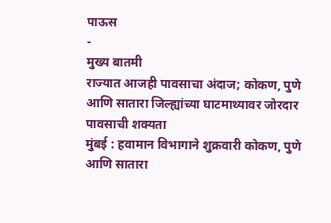पाऊस
-
मुख्य बातमी
राज्यात आजही पावसाचा अंदाज; कोकण, पुणे आणि सातारा जिल्ह्यांच्या घाटमाथ्यावर जोरदार पावसाची शक्यता
मुंबई : हवामान विभागाने शुक्रवारी कोकण, पुणे आणि सातारा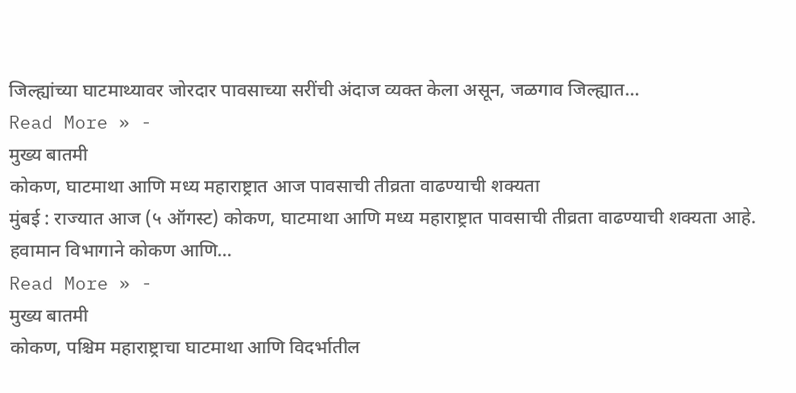जिल्ह्यांच्या घाटमाथ्यावर जोरदार पावसाच्या सरींची अंदाज व्यक्त केला असून, जळगाव जिल्ह्यात…
Read More » -
मुख्य बातमी
कोकण, घाटमाथा आणि मध्य महाराष्ट्रात आज पावसाची तीव्रता वाढण्याची शक्यता
मुंबई : राज्यात आज (५ ऑगस्ट) कोकण, घाटमाथा आणि मध्य महाराष्ट्रात पावसाची तीव्रता वाढण्याची शक्यता आहे. हवामान विभागाने कोकण आणि…
Read More » -
मुख्य बातमी
कोकण, पश्चिम महाराष्ट्राचा घाटमाथा आणि विदर्भातील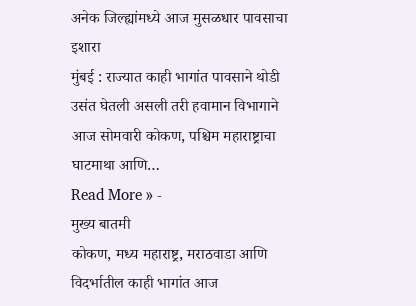अनेक जिल्ह्यांमध्ये आज मुसळधार पावसाचा इशारा
मुंबई : राज्यात काही भागांत पावसाने थोडी उसंत घेतली असली तरी हवामान विभागाने आज सोमवारी कोकण, पश्चिम महाराष्ट्राचा घाटमाथा आणि…
Read More » -
मुख्य बातमी
कोकण, मध्य महाराष्ट्र, मराठवाडा आणि विदर्भातील काही भागांत आज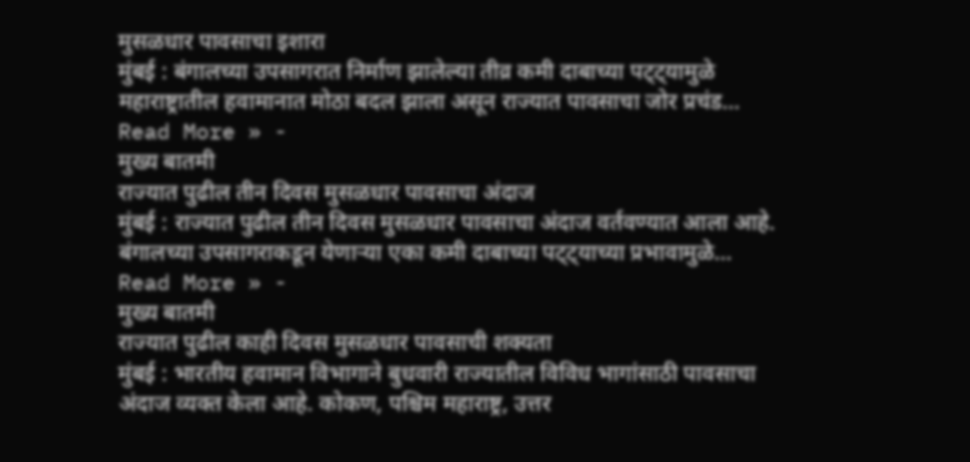मुसळधार पावसाचा इशारा
मुंबई : बंगालच्या उपसागरात निर्माण झालेल्या तीव्र कमी दाबाच्या पट्ट्यामुळे महाराष्ट्रातील हवामानात मोठा बदल झाला असून राज्यात पावसाचा जोर प्रचंड…
Read More » -
मुख्य बातमी
राज्यात पुढील तीन दिवस मुसळधार पावसाचा अंदाज
मुंबई : राज्यात पुढील तीन दिवस मुसळधार पावसाचा अंदाज वर्तवण्यात आला आहे. बंगालच्या उपसागराकडून येणाऱ्या एका कमी दाबाच्या पट्ट्याच्या प्रभावामुळे…
Read More » -
मुख्य बातमी
राज्यात पुढील काही दिवस मुसळधार पावसाची शक्यता
मुंबई : भारतीय हवामान विभागाने बुधवारी राज्यातील विविध भागांसाठी पावसाचा अंदाज व्यक्त केला आहे. कोकण, पश्चिम महाराष्ट्र, उत्तर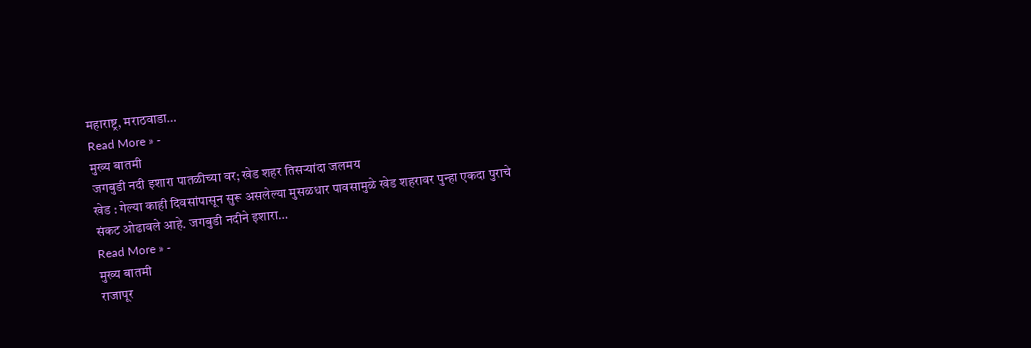महाराष्ट्र, मराठवाडा…
Read More » -
मुख्य बातमी
जगबुडी नदी इशारा पातळीच्या वर; खेड शहर तिसऱ्यांदा जलमय
खेड : गेल्या काही दिवसांपासून सुरू असलेल्या मुसळधार पावसामुळे खेड शहरावर पुन्हा एकदा पुराचे संकट ओढावले आहे. जगबुडी नदीने इशारा…
Read More » -
मुख्य बातमी
राजापूर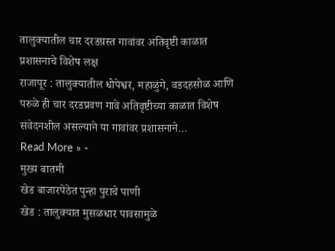तालुक्यातील चार दरडग्रस्त गावांवर अतिवृष्टी काळात प्रशासनाचे विशेष लक्ष
राजापूर : तालुक्यातील धोपेश्वर, महाळुंगे, वडदहसोळ आणि परुळे ही चार दरडप्रवण गावे अतिवृष्टीच्या काळात विशेष संवेदनशील असल्याने या गावांवर प्रशासनाने…
Read More » -
मुख्य बातमी
खेड बाजारपेठेत पुन्हा पुराचे पाणी
खेड : तालुक्यात मुसळधार पावसामुळे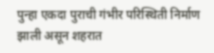पुन्हा एकदा पुराची गंभीर परिस्थिती निर्माण झाली असून शहरात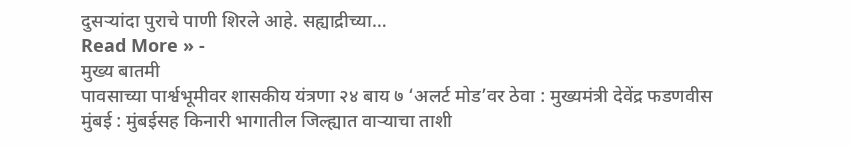दुसऱ्यांदा पुराचे पाणी शिरले आहे. सह्याद्रीच्या…
Read More » -
मुख्य बातमी
पावसाच्या पार्श्वभूमीवर शासकीय यंत्रणा २४ बाय ७ ‘अलर्ट मोड’वर ठेवा : मुख्यमंत्री देवेंद्र फडणवीस
मुंबई : मुंबईसह किनारी भागातील जिल्ह्यात वाऱ्याचा ताशी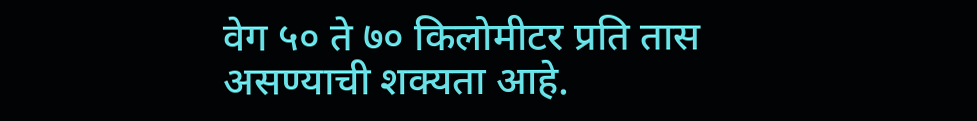वेग ५० ते ७० किलोमीटर प्रति तास असण्याची शक्यता आहे.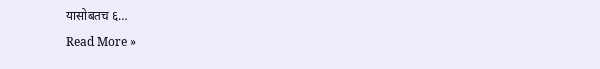यासोबतच ६…
Read More »